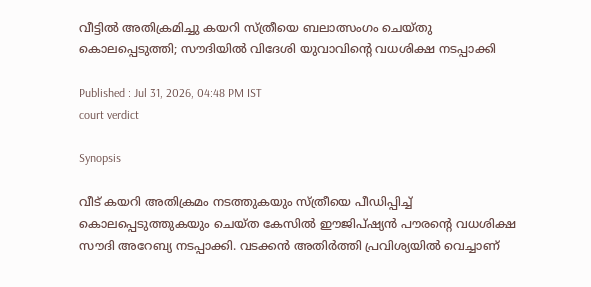വീട്ടിൽ അതിക്രമിച്ചു കയറി സ്ത്രീയെ ബലാത്സംഗം ചെയ്തു കൊലപ്പെടുത്തി; സൗദിയിൽ വിദേശി യുവാവിന്‍റെ വധശിക്ഷ നടപ്പാക്കി

Published : Jul 31, 2026, 04:48 PM IST
court verdict

Synopsis

വീട് കയറി അതിക്രമം നടത്തുകയും സ്ത്രീയെ പീഡിപ്പിച്ച് കൊലപ്പെടുത്തുകയും ചെയ്ത കേസിൽ ഈജിപ്ഷ്യൻ പൗരന്റെ വധശിക്ഷ സൗദി അറേബ്യ നടപ്പാക്കി. വടക്കൻ അതിർത്തി പ്രവിശ്യയിൽ വെച്ചാണ്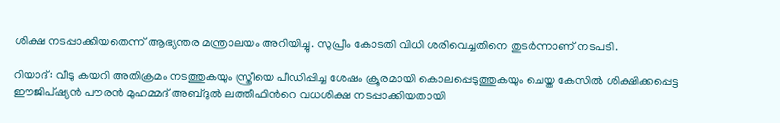ശിക്ഷ നടപ്പാക്കിയതെന്ന് ആഭ്യന്തര മന്ത്രാലയം അറിയിച്ചു. സുപ്രീം കോടതി വിധി ശരിവെച്ചതിനെ തുടർന്നാണ് നടപടി.

റിയാദ്: വീടു കയറി അതിക്രമം നടത്തുകയും സ്ത്രീയെ പീഡിപ്പിച്ച ശേഷം ക്രൂരമായി കൊലപ്പെടുത്തുകയും ചെയ്ത കേസിൽ ശിക്ഷിക്കപ്പെട്ട ഈജിപ്ഷ്യൻ പൗരൻ മുഹമ്മദ് അബ്ദുൽ ലത്തീഫിന്‍റെ വധശിക്ഷ നടപ്പാക്കിയതായി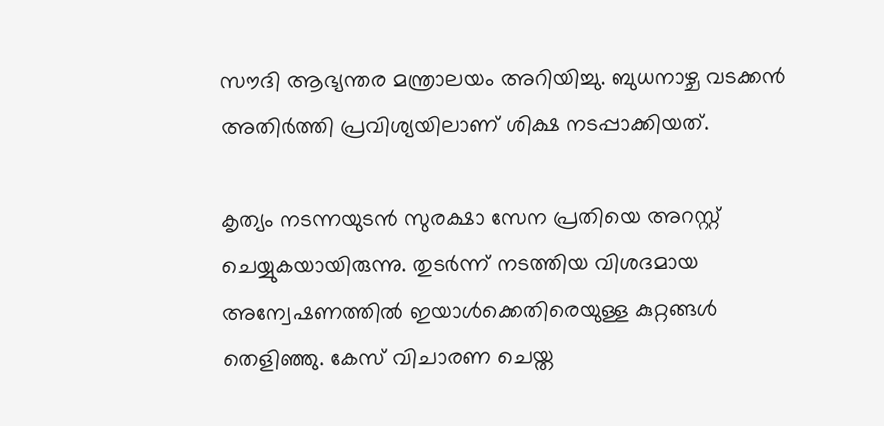സൗദി ആഭ്യന്തര മന്ത്രാലയം അറിയിച്ചു. ബുധനാഴ്ച വടക്കൻ അതിർത്തി പ്രവിശ്യയിലാണ് ശിക്ഷ നടപ്പാക്കിയത്.

കൃത്യം നടന്നയുടൻ സുരക്ഷാ സേന പ്രതിയെ അറസ്റ്റ് ചെയ്യുകയായിരുന്നു. തുടർന്ന് നടത്തിയ വിശദമായ അന്വേഷണത്തിൽ ഇയാൾക്കെതിരെയുള്ള കുറ്റങ്ങൾ തെളിഞ്ഞു. കേസ് വിചാരണ ചെയ്ത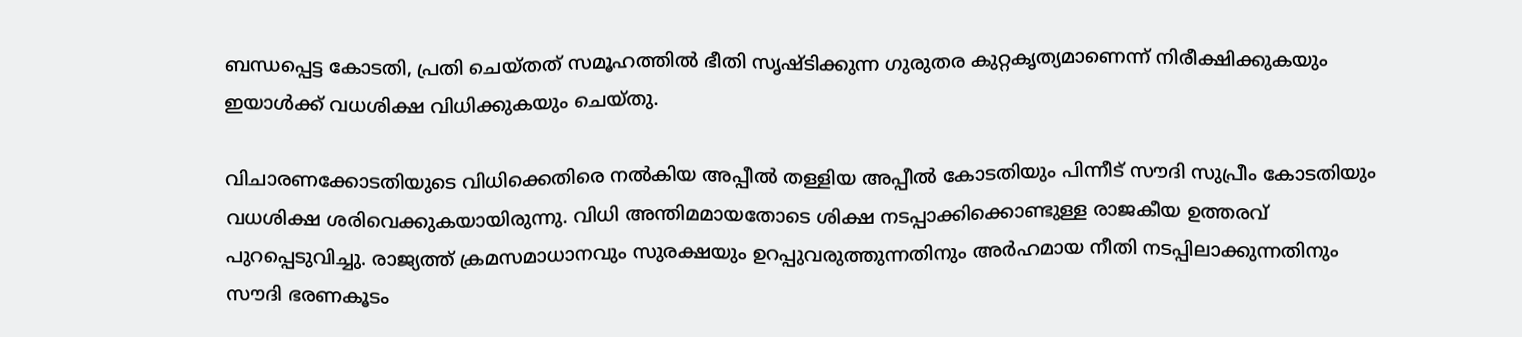ബന്ധപ്പെട്ട കോടതി, പ്രതി ചെയ്തത് സമൂഹത്തിൽ ഭീതി സൃഷ്ടിക്കുന്ന ഗുരുതര കുറ്റകൃത്യമാണെന്ന് നിരീക്ഷിക്കുകയും ഇയാൾക്ക് വധശിക്ഷ വിധിക്കുകയും ചെയ്തു.

വിചാരണക്കോടതിയുടെ വിധിക്കെതിരെ നൽകിയ അപ്പീൽ തള്ളിയ അപ്പീൽ കോടതിയും പിന്നീട് സൗദി സുപ്രീം കോടതിയും വധശിക്ഷ ശരിവെക്കുകയായിരുന്നു. വിധി അന്തിമമായതോടെ ശിക്ഷ നടപ്പാക്കിക്കൊണ്ടുള്ള രാജകീയ ഉത്തരവ് പുറപ്പെടുവിച്ചു. രാജ്യത്ത് ക്രമസമാധാനവും സുരക്ഷയും ഉറപ്പുവരുത്തുന്നതിനും അർഹമായ നീതി നടപ്പിലാക്കുന്നതിനും സൗദി ഭരണകൂടം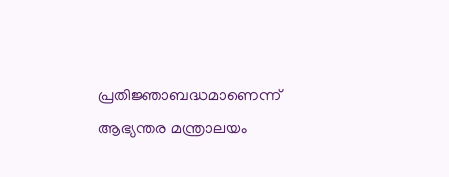പ്രതിജ്ഞാബദ്ധമാണെന്ന് ആഭ്യന്തര മന്ത്രാലയം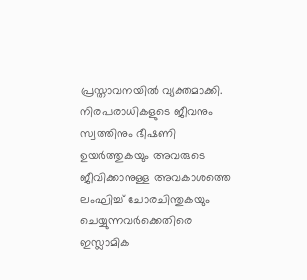പ്രസ്താവനയിൽ വ്യക്തമാക്കി. നിരപരാധികളുടെ ജീവനും സ്വത്തിനും ഭീഷണി ഉയർത്തുകയും അവരുടെ ജീവിക്കാനുള്ള അവകാശത്തെ ലംഘിച്ച് ചോരചിന്തുകയും ചെയ്യുന്നവർക്കെതിരെ ഇസ്ലാമിക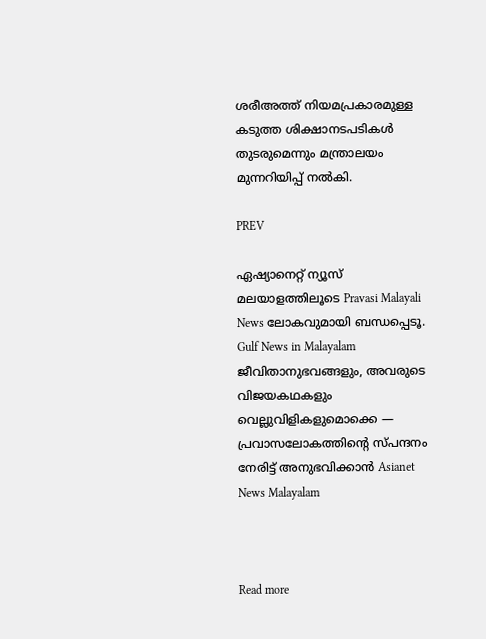ശരീഅത്ത് നിയമപ്രകാരമുള്ള കടുത്ത ശിക്ഷാനടപടികൾ തുടരുമെന്നും മന്ത്രാലയം മുന്നറിയിപ്പ് നൽകി.

PREV

ഏഷ്യാനെറ്റ് ന്യൂസ് മലയാളത്തിലൂടെ Pravasi Malayali News ലോകവുമായി ബന്ധപ്പെടൂ. Gulf News in Malayalam  ജീവിതാനുഭവങ്ങളും, അവരുടെ വിജയകഥകളും വെല്ലുവിളികളുമൊക്കെ — പ്രവാസലോകത്തിന്റെ സ്പന്ദനം നേരിട്ട് അനുഭവിക്കാൻ Asianet News Malayalam



Read more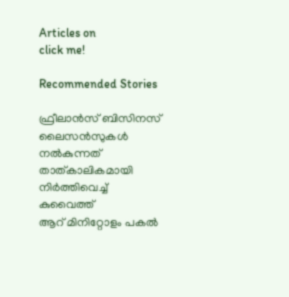Articles on
click me!

Recommended Stories

ഫ്രീലാൻസ് ബിസിനസ് ലൈസൻസുകൾ നൽകുന്നത് താത്കാലികമായി നിർത്തിവെച്ച് കുവൈത്ത്
ആറ് മിനിറ്റോളം പകൽ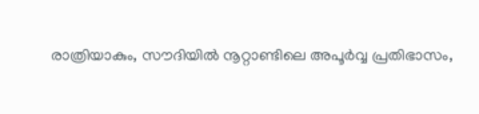രാത്രിയാകും, സൗദിയിൽ നൂറ്റാണ്ടിലെ അപൂർവ്വ പ്രതിഭാസം,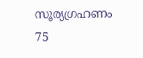സൂര്യഗ്രഹണം 75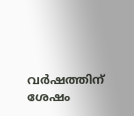വർഷത്തിന് ശേഷം